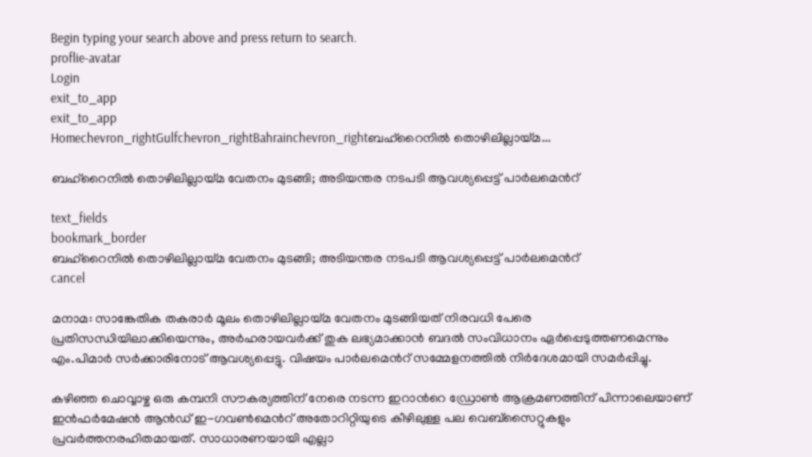Begin typing your search above and press return to search.
proflie-avatar
Login
exit_to_app
exit_to_app
Homechevron_rightGulfchevron_rightBahrainchevron_rightബഹ്റൈനിൽ തൊഴിലില്ലായ്മ...

ബഹ്റൈനിൽ തൊഴിലില്ലായ്മ വേതനം മുടങ്ങി; അടിയന്തര നടപടി ആവശ്യപ്പെട്ട് പാർലമെന്‍റ്

text_fields
bookmark_border
ബഹ്റൈനിൽ തൊഴിലില്ലായ്മ വേതനം മുടങ്ങി; അടിയന്തര നടപടി ആവശ്യപ്പെട്ട് പാർലമെന്‍റ്
cancel

മനാമ: സാങ്കേതിക തകരാർ മൂലം തൊഴിലില്ലായ്മ വേതനം മുടങ്ങിയത് നിരവധി പേരെ പ്രതിസന്ധിയിലാക്കിയെന്നും, അർഹരായവർക്ക് തുക ലഭ്യമാക്കാൻ ബദൽ സംവിധാനം ഏർപ്പെടുത്തണമെന്നും എം.പിമാർ സർക്കാരിനോട് ആവശ്യപ്പെട്ടു. വിഷയം പാർലമെന്‍റ് സമ്മേളനത്തിൽ നിർദേശമായി സമർപ്പിച്ചു.

കഴിഞ്ഞ ചൊവ്വാഴ്ച ഒരു കമ്പനി സൗകര്യത്തിന് നേരെ നടന്ന ഇറാന്‍റെ ഡ്രോൺ ആക്രമണത്തിന് പിന്നാലെയാണ് ഇൻഫർമേഷൻ ആൻഡ് ഇ-ഗവൺമെന്‍റ് അതോറിറ്റിയുടെ കീഴിലുള്ള പല വെബ്‌സൈറ്റുകളും പ്രവർത്തനരഹിതമായത്. സാധാരണയായി എല്ലാ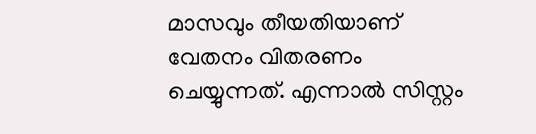മാസവും തീയതിയാണ് വേതനം വിതരണം ചെയ്യുന്നത്. എന്നാൽ സിസ്റ്റം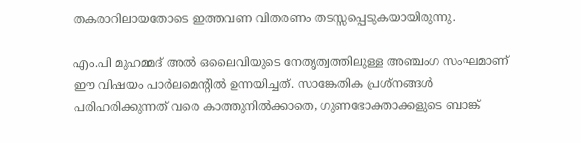തകരാറിലായതോടെ ഇത്തവണ വിതരണം തടസ്സപ്പെടുകയായിരുന്നു.

എം.പി മുഹമ്മദ് അൽ ഒലൈവിയുടെ നേതൃത്വത്തിലുള്ള അഞ്ചംഗ സംഘമാണ് ഈ വിഷയം പാർലമെന്‍റിൽ ഉന്നയിച്ചത്. സാങ്കേതിക പ്രശ്നങ്ങൾ പരിഹരിക്കുന്നത് വരെ കാത്തുനിൽക്കാതെ, ഗുണഭോക്താക്കളുടെ ബാങ്ക്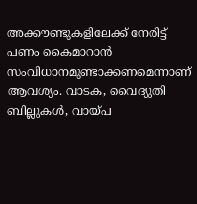അക്കൗണ്ടുകളിലേക്ക് നേരിട്ട് പണം കൈമാറാൻ സംവിധാനമുണ്ടാക്കണമെന്നാണ് ആവശ്യം. വാടക, വൈദ്യുതി ബില്ലുകൾ, വായ്പ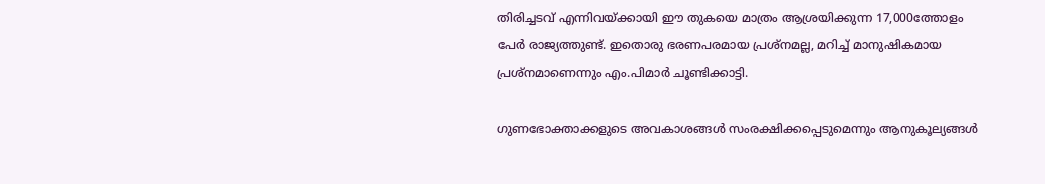തിരിച്ചടവ് എന്നിവയ്ക്കായി ഈ തുകയെ മാത്രം ആശ്രയിക്കുന്ന 17,000ത്തോളം പേർ രാജ്യത്തുണ്ട്. ഇതൊരു ഭരണപരമായ പ്രശ്നമല്ല, മറിച്ച് മാനുഷികമായ പ്രശ്നമാണെന്നും എം.പിമാർ ചൂണ്ടിക്കാട്ടി.

ഗുണഭോക്താക്കളുടെ അവകാശങ്ങൾ സംരക്ഷിക്കപ്പെടുമെന്നും ആനുകൂല്യങ്ങൾ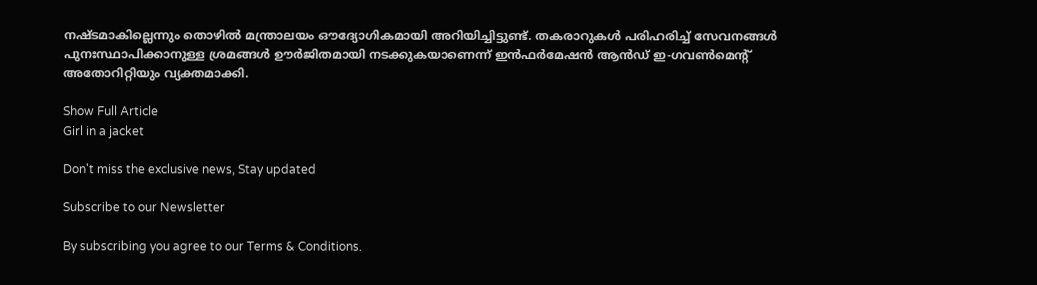നഷ്ടമാകില്ലെന്നും തൊഴിൽ മന്ത്രാലയം ഔദ്യോഗികമായി അറിയിച്ചിട്ടുണ്ട്. തകരാറുകൾ പരിഹരിച്ച് സേവനങ്ങൾ പുനഃസ്ഥാപിക്കാനുള്ള ശ്രമങ്ങൾ ഊർജിതമായി നടക്കുകയാണെന്ന് ഇൻഫർമേഷൻ ആൻഡ് ഇ-ഗവൺമെന്റ് അതോറിറ്റിയും വ്യക്തമാക്കി.

Show Full Article
Girl in a jacket

Don't miss the exclusive news, Stay updated

Subscribe to our Newsletter

By subscribing you agree to our Terms & Conditions.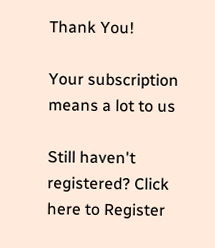Thank You!

Your subscription means a lot to us

Still haven't registered? Click here to Register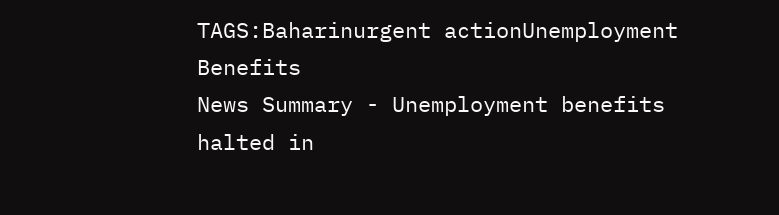TAGS:Baharinurgent actionUnemployment Benefits
News Summary - Unemployment benefits halted in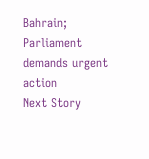Bahrain; Parliament demands urgent action
Next Story